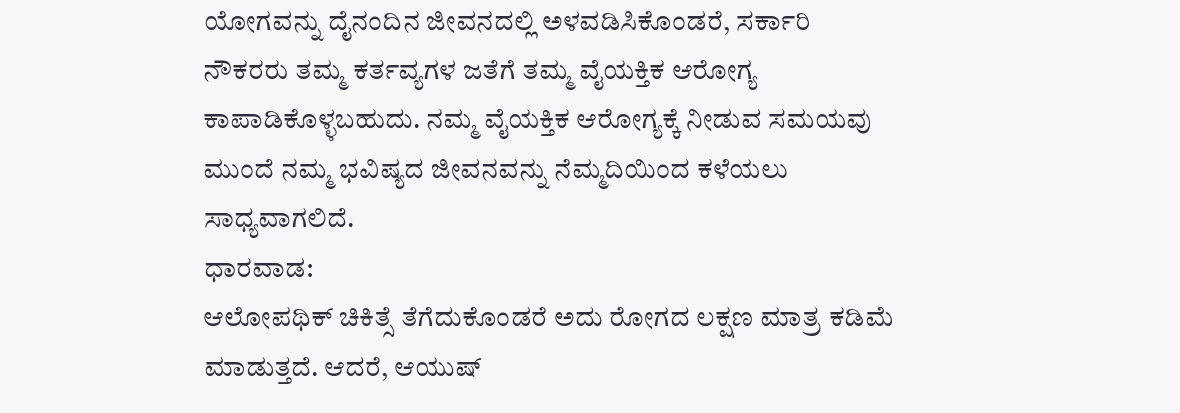ಯೋಗವನ್ನು ದೈನಂದಿನ ಜೀವನದಲ್ಲಿ ಅಳವಡಿಸಿಕೊಂಡರೆ, ಸರ್ಕಾರಿ ನೌಕರರು ತಮ್ಮ ಕರ್ತವ್ಯಗಳ ಜತೆಗೆ ತಮ್ಮ ವೈಯಕ್ತಿಕ ಆರೋಗ್ಯ ಕಾಪಾಡಿಕೊಳ್ಳಬಹುದು. ನಮ್ಮ ವೈಯಕ್ತಿಕ ಆರೋಗ್ಯಕ್ಕೆ ನೀಡುವ ಸಮಯವು ಮುಂದೆ ನಮ್ಮ ಭವಿಷ್ಯದ ಜೀವನವನ್ನು ನೆಮ್ಮದಿಯಿಂದ ಕಳೆಯಲು ಸಾಧ್ಯವಾಗಲಿದೆ.
ಧಾರವಾಡ:
ಆಲೋಪಥಿಕ್ ಚಿಕಿತ್ಸೆ ತೆಗೆದುಕೊಂಡರೆ ಅದು ರೋಗದ ಲಕ್ಷಣ ಮಾತ್ರ ಕಡಿಮೆ ಮಾಡುತ್ತದೆ. ಆದರೆ, ಆಯುಷ್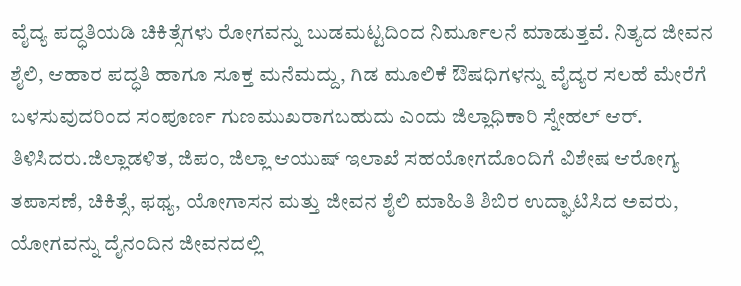ವೈದ್ಯ ಪದ್ಧತಿಯಡಿ ಚಿಕಿತ್ಸೆಗಳು ರೋಗವನ್ನು ಬುಡಮಟ್ಟದಿಂದ ನಿರ್ಮೂಲನೆ ಮಾಡುತ್ತವೆ. ನಿತ್ಯದ ಜೀವನ ಶೈಲಿ, ಆಹಾರ ಪದ್ಧತಿ ಹಾಗೂ ಸೂಕ್ತ ಮನೆಮದ್ದು, ಗಿಡ ಮೂಲಿಕೆ ಔಷಧಿಗಳನ್ನು ವೈದ್ಯರ ಸಲಹೆ ಮೇರೆಗೆ ಬಳಸುವುದರಿಂದ ಸಂಪೂರ್ಣ ಗುಣಮುಖರಾಗಬಹುದು ಎಂದು ಜಿಲ್ಲಾಧಿಕಾರಿ ಸ್ನೇಹಲ್ ಆರ್. ತಿಳಿಸಿದರು.ಜಿಲ್ಲಾಡಳಿತ, ಜಿಪಂ, ಜಿಲ್ಲಾ ಆಯುಷ್ ಇಲಾಖೆ ಸಹಯೋಗದೊಂದಿಗೆ ವಿಶೇಷ ಆರೋಗ್ಯ ತಪಾಸಣೆ, ಚಿಕಿತ್ಸೆ, ಫಥ್ಯ, ಯೋಗಾಸನ ಮತ್ತು ಜೀವನ ಶೈಲಿ ಮಾಹಿತಿ ಶಿಬಿರ ಉದ್ಘಾಟಿಸಿದ ಅವರು, ಯೋಗವನ್ನು ದೈನಂದಿನ ಜೀವನದಲ್ಲಿ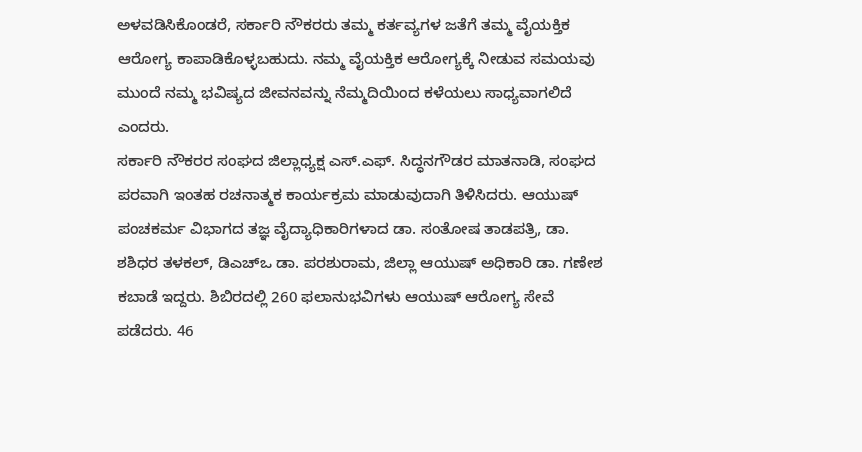ಅಳವಡಿಸಿಕೊಂಡರೆ, ಸರ್ಕಾರಿ ನೌಕರರು ತಮ್ಮ ಕರ್ತವ್ಯಗಳ ಜತೆಗೆ ತಮ್ಮ ವೈಯಕ್ತಿಕ ಆರೋಗ್ಯ ಕಾಪಾಡಿಕೊಳ್ಳಬಹುದು. ನಮ್ಮ ವೈಯಕ್ತಿಕ ಆರೋಗ್ಯಕ್ಕೆ ನೀಡುವ ಸಮಯವು ಮುಂದೆ ನಮ್ಮ ಭವಿಷ್ಯದ ಜೀವನವನ್ನು ನೆಮ್ಮದಿಯಿಂದ ಕಳೆಯಲು ಸಾಧ್ಯವಾಗಲಿದೆ ಎಂದರು.
ಸರ್ಕಾರಿ ನೌಕರರ ಸಂಘದ ಜಿಲ್ಲಾಧ್ಯಕ್ಷ ಎಸ್.ಎಫ್. ಸಿದ್ಧನಗೌಡರ ಮಾತನಾಡಿ, ಸಂಘದ ಪರವಾಗಿ ಇಂತಹ ರಚನಾತ್ಮಕ ಕಾರ್ಯಕ್ರಮ ಮಾಡುವುದಾಗಿ ತಿಳಿಸಿದರು. ಆಯುಷ್ ಪಂಚಕರ್ಮ ವಿಭಾಗದ ತಜ್ಞ ವೈದ್ಯಾಧಿಕಾರಿಗಳಾದ ಡಾ. ಸಂತೋಷ ತಾಡಪತ್ರಿ, ಡಾ. ಶಶಿಧರ ತಳಕಲ್, ಡಿಎಚ್ಒ ಡಾ. ಪರಶುರಾಮ, ಜಿಲ್ಲಾ ಆಯುಷ್ ಅಧಿಕಾರಿ ಡಾ. ಗಣೇಶ ಕಬಾಡೆ ಇದ್ದರು. ಶಿಬಿರದಲ್ಲಿ 260 ಫಲಾನುಭವಿಗಳು ಆಯುಷ್ ಆರೋಗ್ಯ ಸೇವೆ ಪಡೆದರು. 46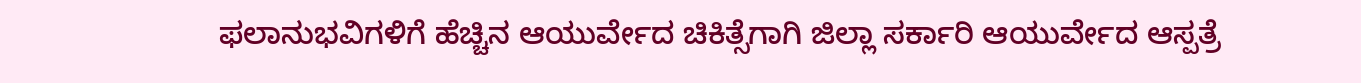ಫಲಾನುಭವಿಗಳಿಗೆ ಹೆಚ್ಚಿನ ಆಯುರ್ವೇದ ಚಿಕಿತ್ಸೆಗಾಗಿ ಜಿಲ್ಲಾ ಸರ್ಕಾರಿ ಆಯುರ್ವೇದ ಆಸ್ಪತ್ರೆ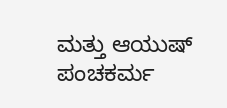ಮತ್ತು ಆಯುಷ್ ಪಂಚಕರ್ಮ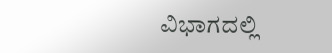ವಿಭಾಗದಲ್ಲಿ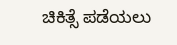ಚಿಕಿತ್ಸೆ ಪಡೆಯಲು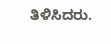ತಿಳಿಸಿದರು.